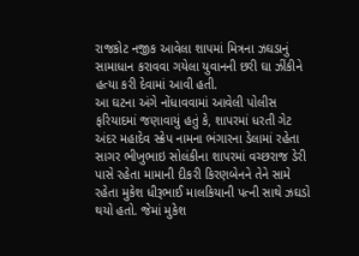રાજકોટ નજીક આવેલા શાપમાં મિત્રના ઝઘડાનું સામાધાન કરાવવા ગયેલા યુવાનની છરી ઘા ઝીંકીને હત્યા કરી દેવામાં આવી હતી.
આ ઘટના અંગે નોંધાવવામાં આવેલી પોલીસ ફરિયાદમાં જણાવાયું હતું કે, શાપરમાં ધરતી ગેટ અંદર મહાદેવ સ્ક્રેપ નામના ભંગારના ડેલામાં રહેતા સાગર ભીખુભાઇ સોલંકીના શાપરમાં વચ્છરાજ ડેરી પાસે રહેતા મામાની દીકરી કિરણબેનને તેને સામે રહેતા મુકેશ ધીરૂભાઈ માલકિયાની પત્ની સાથે ઝઘડો થયો હતો. જેમાં મુકેશ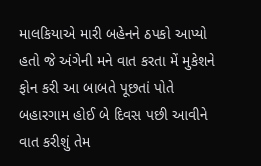માલકિયાએ મારી બહેનને ઠપકો આપ્યો હતો જે અંગેની મને વાત કરતા મેં મુકેશને ફોન કરી આ બાબતે પૂછતાં પોતે બહારગામ હોઈ બે દિવસ પછી આવીને વાત કરીશું તેમ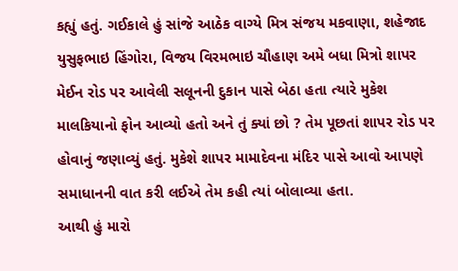કહ્યું હતું. ગઈકાલે હું સાંજે આઠેક વાગ્યે મિત્ર સંજય મકવાણા, શહેજાદ યુસુફભાઇ હિંગોરા, વિજય વિરમભાઇ ચૌહાણ અમે બધા મિત્રો શાપર મેઈન રોડ પર આવેલી સલૂનની દુકાન પાસે બેઠા હતા ત્યારે મુકેશ માલકિયાનો ફોન આવ્યો હતો અને તું ક્યાં છો ? તેમ પૂછતાં શાપર રોડ પર હોવાનું જણાવ્યું હતું. મુકેશે શાપર મામાદેવના મંદિર પાસે આવો આપણે સમાધાનની વાત કરી લઈએ તેમ કહી ત્યાં બોલાવ્યા હતા.
આથી હું મારો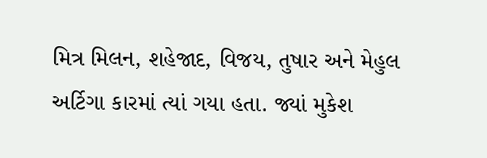મિત્ર મિલન, શહેજાદ, વિજય, તુષાર અને મેહુલ અર્ટિગા કારમાં ત્યાં ગયા હતા. જ્યાં મુકેશ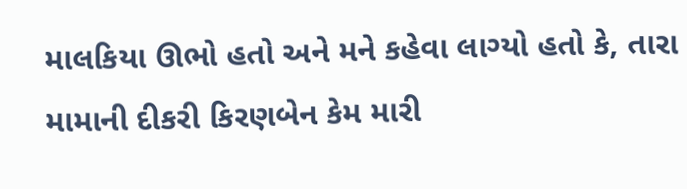માલકિયા ઊભો હતો અને મને કહેવા લાગ્યો હતો કે, તારા મામાની દીકરી કિરણબેન કેમ મારી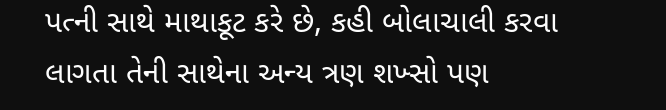પત્ની સાથે માથાકૂટ કરે છે, કહી બોલાચાલી કરવા લાગતા તેની સાથેના અન્ય ત્રણ શખ્સો પણ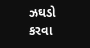ઝઘડો કરવા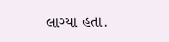લાગ્યા હતા.